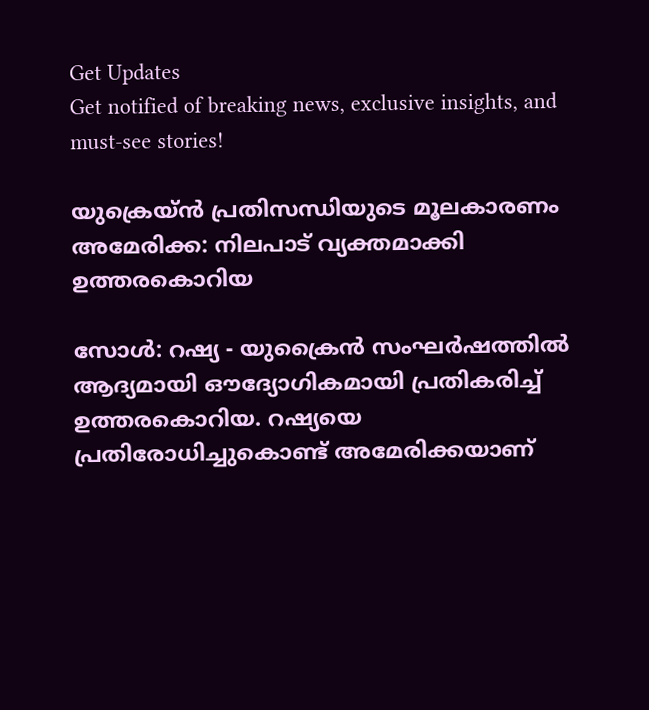Get Updates
Get notified of breaking news, exclusive insights, and must-see stories!

യുക്രെയ്‌ൻ പ്രതിസന്ധിയുടെ മൂലകാരണം അമേരിക്ക: നിലപാട് വ്യക്തമാക്കി ഉത്തരകൊറിയ

സോൾ: റഷ്യ - യുക്രൈന്‍ സംഘർഷത്തില്‍ ആദ്യമായി ഔദ്യോഗികമായി പ്രതികരിച്ച് ഉത്തരകൊറിയ. റഷ്യയെ പ്രതിരോധിച്ചുകൊണ്ട് അമേരിക്കയാണ്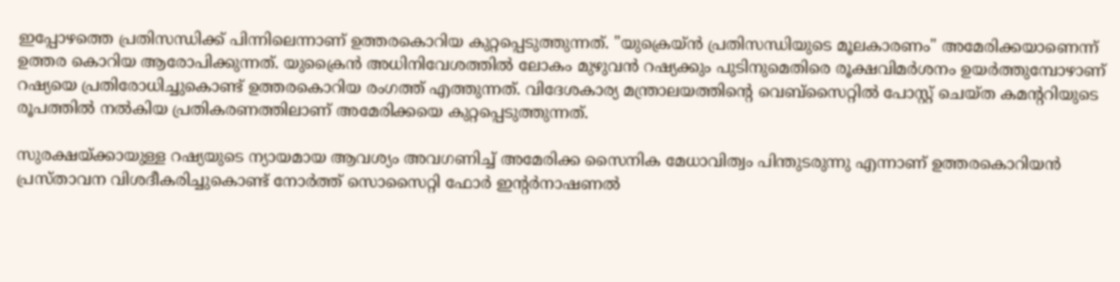ഇപ്പോഴത്തെ പ്രതിസന്ധിക്ക് പിന്നിലെന്നാണ് ഉത്തരകൊറിയ കുറ്റപ്പെടുത്തുന്നത്. "യുക്രെയ്‌ൻ പ്രതിസന്ധിയുടെ മൂലകാരണം" അമേരിക്കയാണെന്ന് ഉത്തര കൊറിയ ആരോപിക്കുന്നത്. യുക്രൈന്‍ അധിനിവേശത്തില്‍ ലോകം മുഴുവന്‍ റഷ്യക്കും പുടിനുമെതിരെ രൂക്ഷവിമർശനം ഉയർത്തുമ്പോഴാണ് റഷ്യയെ പ്രതിരോധിച്ചുകൊണ്ട് ഉത്തരകൊറിയ രംഗത്ത് എത്തുന്നത്. വിദേശകാര്യ മന്ത്രാലയത്തിന്റെ വെബ്‌സൈറ്റിൽ പോസ്റ്റ് ചെയ്ത കമന്ററിയുടെ രൂപത്തിൽ നൽകിയ പ്രതികരണത്തിലാണ് അമേരിക്കയെ കുറ്റപ്പെടുത്തുന്നത്.

സുരക്ഷയ്ക്കായുള്ള റഷ്യയുടെ ന്യായമായ ആവശ്യം അവഗണിച്ച് അമേരിക്ക സൈനിക മേധാവിത്വം പിന്തുടരുന്നു എന്നാണ് ഉത്തരകൊറിയന്‍ പ്രസ്താവന വിശദീകരിച്ചുകൊണ്ട് നോർത്ത് സൊസൈറ്റി ഫോർ ഇന്റർനാഷണൽ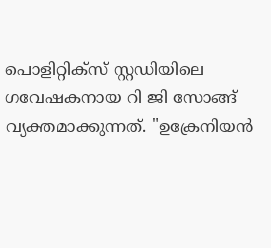പൊളിറ്റിക്സ് സ്റ്റഡിയിലെ ഗവേഷകനായ റി ജി സോങ്ങ് വ്യക്തമാക്കുന്നത്. "ഉക്രേനിയൻ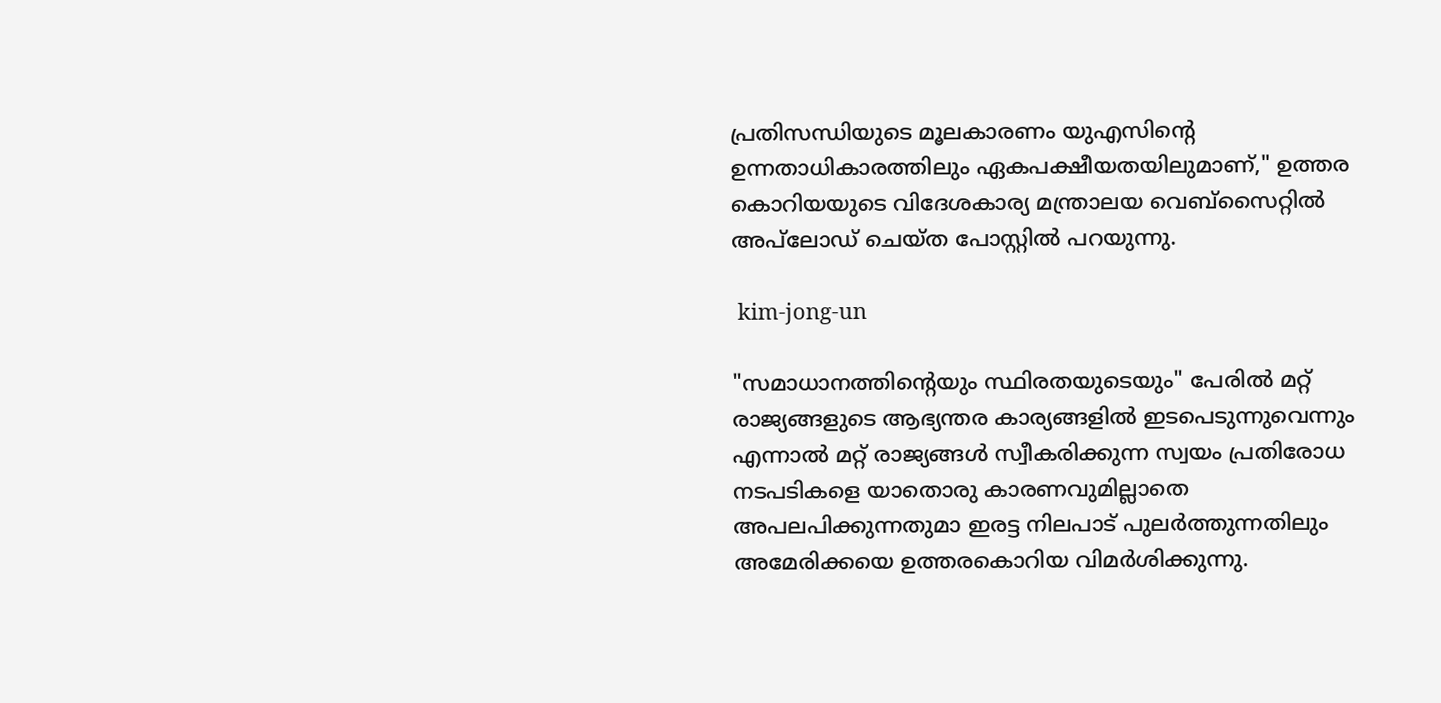പ്രതിസന്ധിയുടെ മൂലകാരണം യുഎസിന്റെ ഉന്നതാധികാരത്തിലും ഏകപക്ഷീയതയിലുമാണ്," ഉത്തര കൊറിയയുടെ വിദേശകാര്യ മന്ത്രാലയ വെബ്‌സൈറ്റിൽ അപ്‌ലോഡ് ചെയ്ത പോസ്റ്റില്‍ പറയുന്നു.

 kim-jong-un

"സമാധാനത്തിന്റെയും സ്ഥിരതയുടെയും" പേരിൽ മറ്റ് രാജ്യങ്ങളുടെ ആഭ്യന്തര കാര്യങ്ങളിൽ ഇടപെടുന്നുവെന്നും എന്നാൽ മറ്റ് രാജ്യങ്ങൾ സ്വീകരിക്കുന്ന സ്വയം പ്രതിരോധ നടപടികളെ യാതൊരു കാരണവുമില്ലാതെ അപലപിക്കുന്നതുമാ ഇരട്ട നിലപാട് പുലർത്തുന്നതിലും അമേരിക്കയെ ഉത്തരകൊറിയ വിമർശിക്കുന്നു.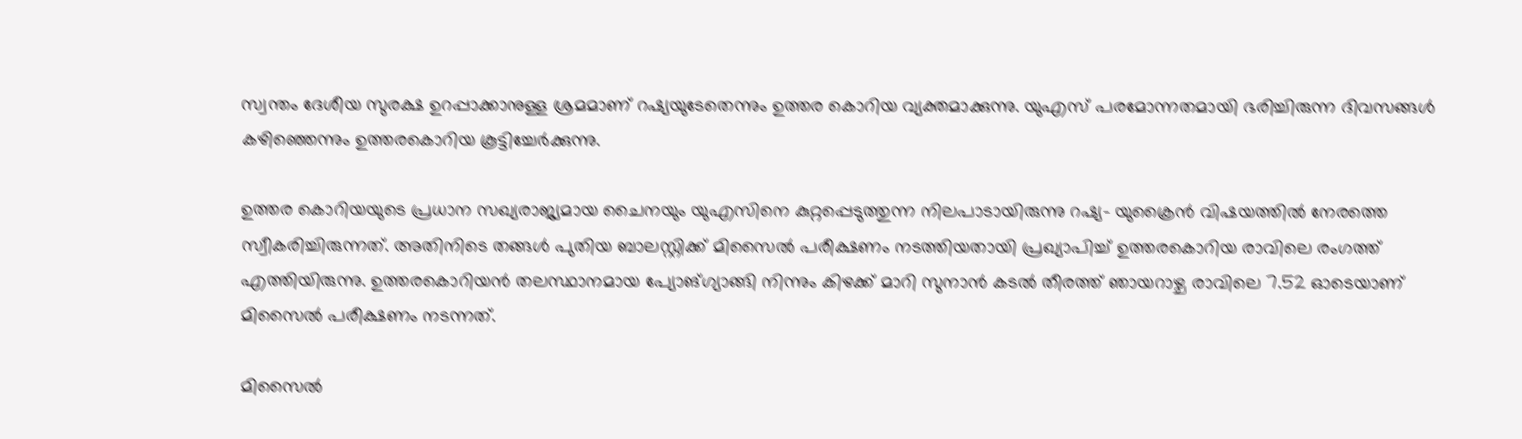സ്വന്തം ദേശീയ സുരക്ഷ ഉറപ്പാക്കാനുള്ള ശ്രമമാണ് റഷ്യയുടേതെന്നും ഉത്തര കൊറിയ വ്യക്തമാക്കുന്നു. യുഎസ് പരമോന്നതമായി ഭരിച്ചിരുന്ന ദിവസങ്ങൾ കഴിഞ്ഞെന്നും ഉത്തരകൊറിയ കൂട്ടിച്ചേർക്കുന്നു.

ഉത്തര കൊറിയയുടെ പ്രധാന സഖ്യരാജ്യമായ ചൈനയും യുഎസിനെ കുറ്റപ്പെടുത്തുന്ന നിലപാടായിരുന്നു റഷ്യ- യുക്രൈൻ വിഷയത്തിൽ നേരത്തെ സ്വീകരിച്ചിരുന്നത്. അതിനിടെ തങ്ങള്‍ പുതിയ ബാലസ്റ്റിക്ക് മിസൈല്‍ പരീക്ഷണം നടത്തിയതായി പ്രഖ്യാപിച്ച് ഉത്തരകൊറിയ രാവിലെ രംഗത്ത് എത്തിയിരുന്നു. ഉത്തരകൊറിയന്‍ തലസ്ഥാനമായ പ്യോങ്ഗ്യാങ്ങി നിന്നും കിഴക്ക് മാറി സുനാന്‍ കടല്‍ തീരത്ത് ഞായറാഴ്ച രാവിലെ 7.52 ഓടെയാണ് മിസൈല്‍ പരീക്ഷണം നടന്നത്.

മിസൈല്‍‍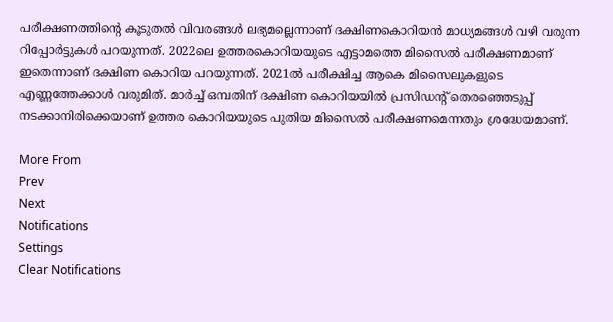പരീക്ഷണത്തിന്‍റെ കൂടുതല്‍‍ വിവരങ്ങള്‍ ലഭ്യമല്ലെന്നാണ് ദക്ഷിണകൊറിയന്‍‍ മാധ്യമങ്ങള്‍ വഴി വരുന്ന റിപ്പോര്‍ട്ടുകള്‍ പറയുന്നത്. 2022ലെ ഉത്തരകൊറിയയുടെ എട്ടാമത്തെ മിസൈല്‍ പരീക്ഷണമാണ് ഇതെന്നാണ് ദക്ഷിണ കൊറിയ പറയുന്നത്. 2021ൽ പരീക്ഷിച്ച ആകെ മിസൈലുകളുടെ എണ്ണത്തേക്കാൾ വരുമിത്. മാർച്ച് ഒമ്പതിന് ദക്ഷിണ കൊറിയയിൽ പ്രസിഡന്റ് തെരഞ്ഞെടുപ്പ് നടക്കാനിരിക്കെയാണ് ഉത്തര കൊറിയയുടെ പുതിയ മിസൈൽ പരീക്ഷണമെന്നതും ശ്രദ്ധേയമാണ്.

More From
Prev
Next
Notifications
Settings
Clear Notifications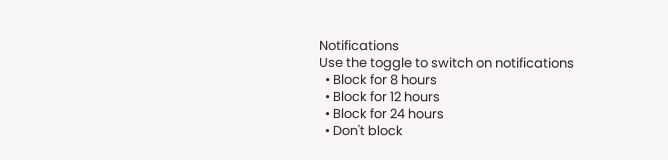Notifications
Use the toggle to switch on notifications
  • Block for 8 hours
  • Block for 12 hours
  • Block for 24 hours
  • Don't block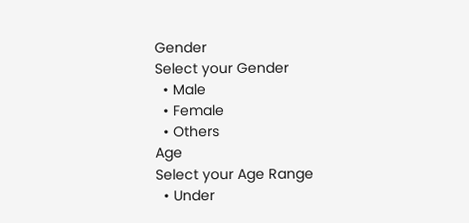Gender
Select your Gender
  • Male
  • Female
  • Others
Age
Select your Age Range
  • Under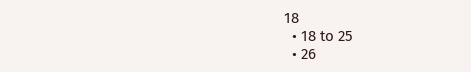18
  • 18 to 25
  • 26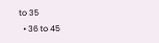to 35
  • 36 to 45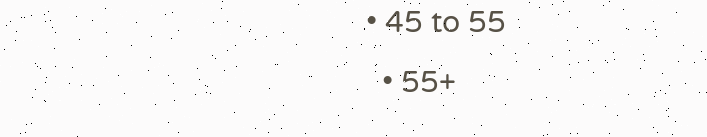• 45 to 55
  • 55+